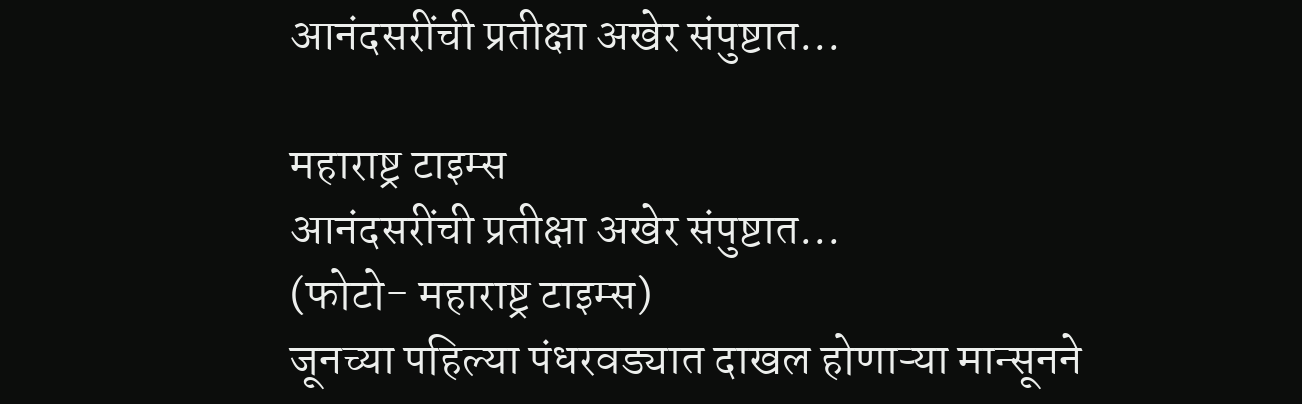आनंदसरींची प्रतीक्षा अखेर संपुष्टात...

महाराष्ट्र टाइम्स
आनंदसरींची प्रतीक्षा अखेर संपुष्टात...
(फोटो- महाराष्ट्र टाइम्स)
जूनच्या पहिल्या पंधरवड्यात दाखल होणाऱ्या मान्सूनने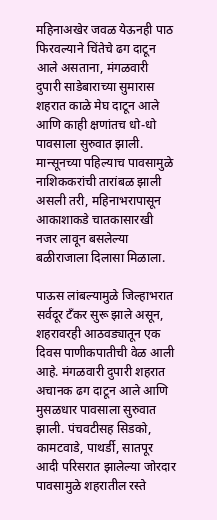महिनाअखेर जवळ येऊनही पाठ फिरवल्याने चिंतेचे ढग दाटून आले असताना, मंगळवारी दुपारी साडेबाराच्या सुमारास शहरात काळे मेघ दाटून आले आणि काही क्षणांतच धो-धो पावसाला सुरुवात झाली. मान्सूनच्या पहिल्याच पावसामुळे नाशिककरांची तारांबळ झाली असली तरी, महिनाभरापासून आकाशाकडे चातकासारखी नजर लावून बसलेल्या बळीराजाला दिलासा मिळाला.

पाऊस लांबल्यामुळे जिल्हाभरात सर्वदूर टँकर सुरू झाले असून, शहरावरही आठवड्यातून एक दिवस पाणीकपातीची वेळ आली आहे. मंगळवारी दुपारी शहरात अचानक ढग दाटून आले आणि मुसळधार पावसाला सुरुवात झाली. पंचवटीसह सिडको, कामटवाडे, पाथर्डी, सातपूर आदी परिसरात झालेल्या जोरदार पावसामुळे शहरातील रस्ते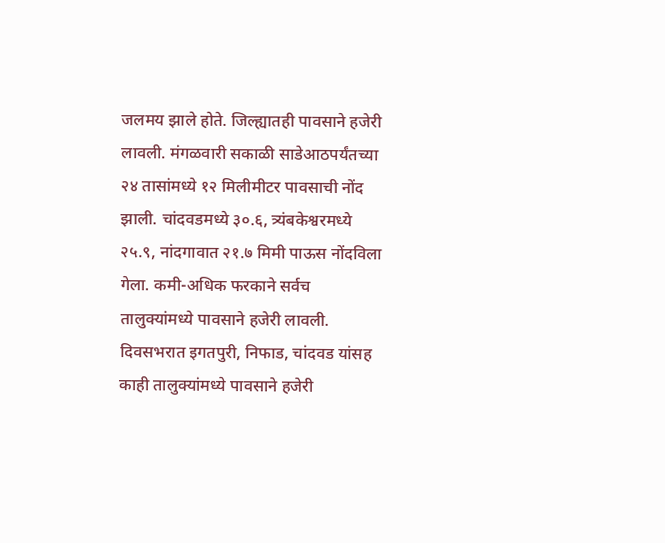जलमय झाले होते. जिल्ह्यातही पावसाने हजेरी लावली. मंगळवारी सकाळी साडेआठपर्यंतच्या २४ तासांमध्ये १२ मिलीमीटर पावसाची नोंद झाली. चांदवडमध्ये ३०.६, त्र्यंबकेश्वरमध्ये २५.९, नांदगावात २१.७ मिमी पाऊस नोंदविला गेला. कमी-अधिक फरकाने सर्वच तालुक्यांमध्ये पावसाने हजेरी लावली. दिवसभरात इगतपुरी, निफाड, चांदवड यांसह काही तालुक्यांमध्ये पावसाने हजेरी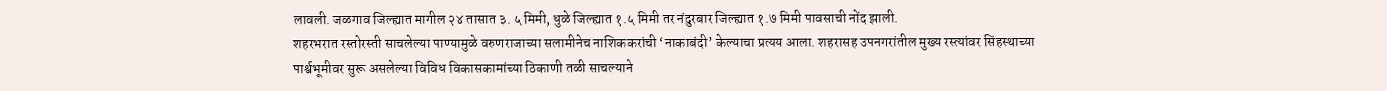लावली. जळगाव जिल्ह्यात मागील २४ तासात ३. ५ मिमी, धुळे जिल्ह्यात १.५ मिमी तर नंदुरबार जिल्ह्यात १.७ मिमी पावसाची नोंद झाली.
शहरभरात रस्तोरस्ती साचलेल्या पाण्यामुळे वरुणराजाच्या सलामीनेच नाशिककरांची ‘नाकाबंदी’ केल्याचा प्रत्यय आला. शहरासह उपनगरांतील मुख्य रस्त्यांवर सिंहस्थाच्या पार्श्वभूमीवर सुरू असलेल्या विविध विकासकामांच्या ठिकाणी तळी साचल्याने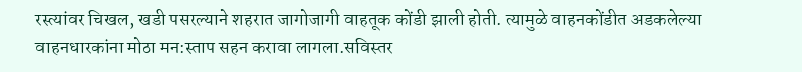रस्त्यांवर चिखल, खडी पसरल्याने शहरात जागोजागी वाहतूक कोंडी झाली होती. त्यामुळे वाहनकोंडीत अडकलेल्या वाहनधारकांना मोठा मन:स्ताप सहन करावा लागला.सविस्तर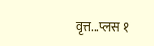वृत्त...प्लस १